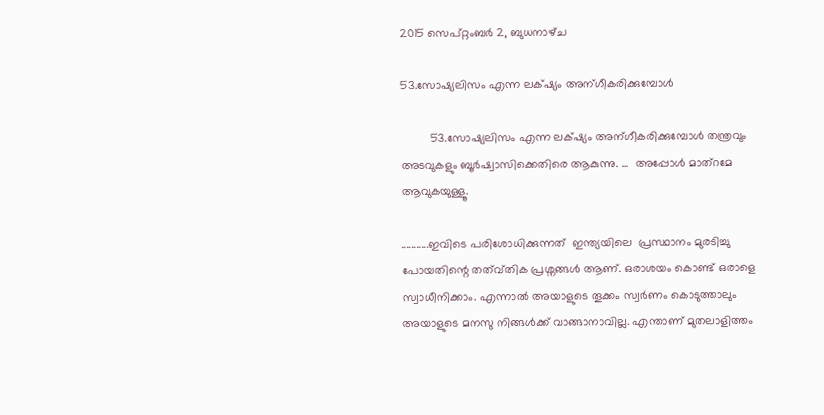2015 സെപ്റ്റംബർ 2, ബുധനാഴ്‌ച

53.സോഷ്യലിസം എന്ന ലക്‌ഷ്യം അന്ഗീകരിക്കുമ്പോൾ

         53.സോഷ്യലിസം എന്ന ലക്‌ഷ്യം അന്ഗീകരിക്കുമ്പോൾ തന്ത്രവും അടവുകളും ബൂർഷ്വാസിക്കെതിരെ ആകുന്നു. ...  അപ്പോൾ മാത്റമേ ആവുകയുള്ളൂ.

...........ഇവിടെ പരിശോധിക്കുന്നത്  ഇന്ത്യയിലെ  പ്രസ്ഥാനം മുരടിച്ചു പോയതിന്റെ തത്വ്തിക പ്രശ്നങ്ങൾ ആണ്. ഒരാശയം കൊണ്ട് ഒരാളെ സ്വാധീനിക്കാം. എന്നാൽ അയാളുടെ തൂക്കം സ്വർണം കൊടുത്താലും അയാളുടെ മനസു നിങ്ങൾക്ക് വാങ്ങാനാവില്ല. എന്താണ് മുതലാളിത്തം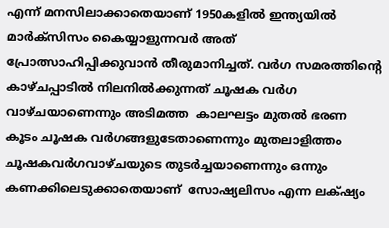എന്ന് മനസിലാക്കാതെയാണ് 1950കളിൽ ഇന്ത്യയിൽ മാർക്സിസം കൈയ്യാളുന്നവർ അത് പ്രോത്സാഹിപ്പിക്കുവാൻ തീരുമാനിച്ചത്. വർഗ സമരത്തിന്റെ കാഴ്ചപ്പാടിൽ നിലനിൽക്കുന്നത് ചൂഷക വർഗ വാഴ്ചയാണെന്നും അടിമത്ത  കാലഘട്ടം മുതൽ ഭരണ കൂടം ചൂഷക വർഗങ്ങളുടേതാണെന്നും മുതലാളിത്തം ചൂഷകവർഗവാഴ്ചയുടെ തുടർച്ചയാണെന്നും ഒന്നും കണക്കിലെടുക്കാതെയാണ്  സോഷ്യലിസം എന്ന ലക്‌ഷ്യം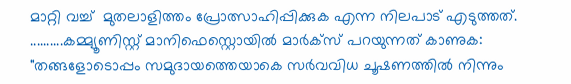മാറ്റി വച്ച്  മുതലാളിത്തം പ്രോത്സാഹിപ്പിക്കുക എന്ന നിലപാട് എടുത്തത്.
..........കമ്മ്യൂണിസ്റ്റ് മാനിഫെസ്റ്റൊയിൽ മാർക്സ് പറയുന്നത് കാണുക: "തങ്ങളോടൊപ്പം സമുദായത്തെയാകെ സർവവിധ ചൂഷണത്തിൽ നിന്നും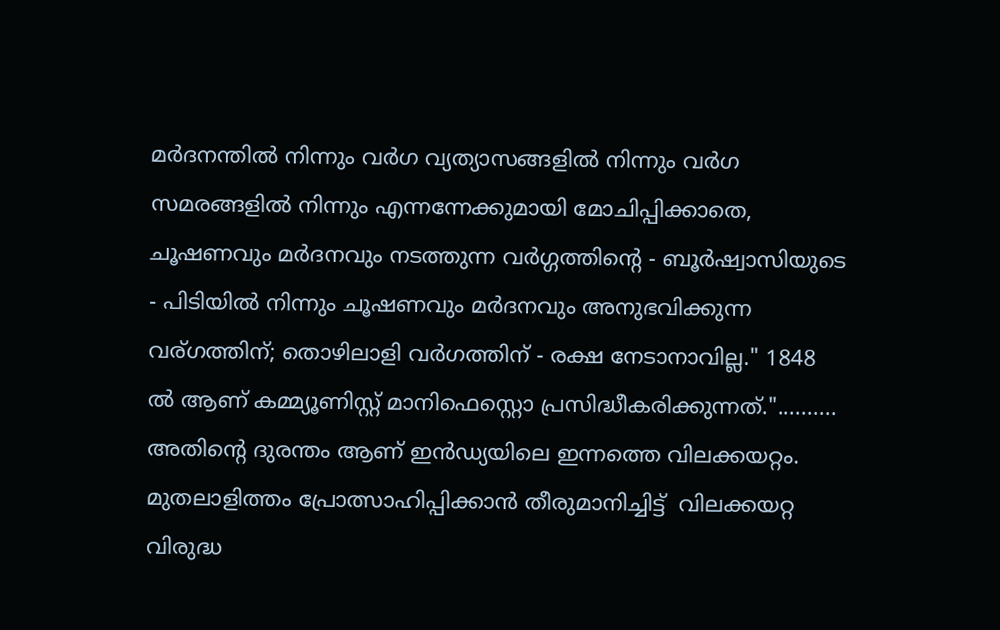മർദനന്തിൽ നിന്നും വർഗ വ്യത്യാസങ്ങളിൽ നിന്നും വർഗ സമരങ്ങളിൽ നിന്നും എന്നന്നേക്കുമായി മോചിപ്പിക്കാതെ, ചൂഷണവും മർദനവും നടത്തുന്ന വർഗ്ഗത്തിന്റെ - ബൂർഷ്വാസിയുടെ - പിടിയിൽ നിന്നും ചൂഷണവും മർദനവും അനുഭവിക്കുന്ന വര്ഗത്തിന്; തൊഴിലാളി വർഗത്തിന് - രക്ഷ നേടാനാവില്ല." 1848 ൽ ആണ് കമ്മ്യൂണിസ്റ്റ് മാനിഫെസ്റ്റൊ പ്രസിദ്ധീകരിക്കുന്നത്."..........   അതിന്റെ ദുരന്തം ആണ് ഇൻഡ്യയിലെ ഇന്നത്തെ വിലക്കയറ്റം. മുതലാളിത്തം പ്രോത്സാഹിപ്പിക്കാൻ തീരുമാനിച്ചിട്ട്  വിലക്കയറ്റ വിരുദ്ധ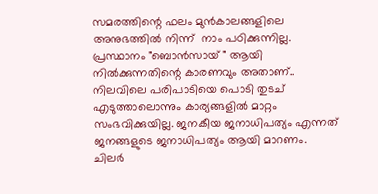സമരത്തിന്റെ ഫലം മുൻകാലങ്ങളിലെ അനുഭത്തിൽ നിന്ന്  നാം പഠിക്കുന്നില്ല.  പ്രസ്ഥാനം "ബൊൻസായ് " ആയി നിൽക്കുന്നതിന്റെ കാരണവും അതാണ്‌.. നിലവിലെ പരിപാടിയെ പൊടി തുടച് എടുത്താലൊന്നും കാര്യങ്ങളിൽ മാറ്റം സംഭവിക്കുയില്ല. ജനകീയ ജനാധിപത്യം എന്നത് ജനങ്ങളുടെ ജനാധിപത്യം ആയി മാറണം.    ചിലർ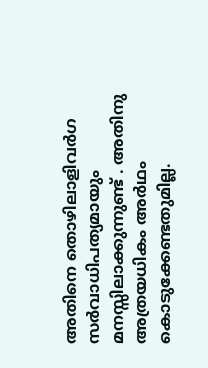അതിനെ തൊഴിലാളിവർഗ സർവാധിപത്യമായും മനസ്സിലാക്കുന്നുണ്ട് . അതിനു അത്രയധികം അർഥം കൊടുക്കേണ്ടതുമില്ല.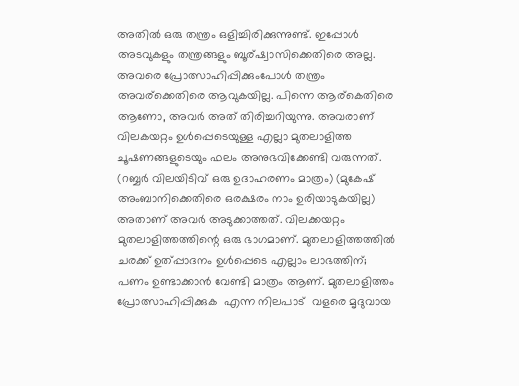അതിൽ ഒരു തന്ത്രം ഒളിച്ചിരിക്കുന്നുണ്ട്. ഇപ്പോൾ അടവുകളും തന്ത്രങ്ങളും ബൂര്ഷ്വാസിക്കെതിരെ അല്ല. അവരെ പ്രോത്സാഹിപ്പിക്കുംപോൾ തന്ത്രം അവര്ക്കെതിരെ ആവുകയില്ല. പിന്നെ ആര്കെതിരെ ആണോ, അവർ അത് തിരിച്ചറിയുന്നു. അവരാണ് വിലകയറ്റം ഉൾപ്പെടെയുള്ള എല്ലാ മുതലാളിത്ത  ചൂഷണങ്ങളുടെയും ഫലം അനുഭവിക്കേണ്ടി വരുന്നത്. (റബ്ബർ വിലയിടിവ് ഒരു ഉദാഹരണം മാത്രം) (മുകേഷ് അംബാനിക്കെതിരെ ഒരക്ഷരം നാം ഉരിയാടുകയില്ല) അതാണ്‌ അവർ അടുക്കാത്തത്. വിലക്കയറ്റം മുതലാളിത്തത്തിന്റെ ഒരു ഭാഗമാണ്. മുതലാളിത്തത്തിൽ ചരക്ക് ഉത്പ്പാദനം ഉൾപ്പെടെ എല്ലാം ലാഭത്തിന്;  പണം ഉണ്ടാക്കാൻ വേണ്ടി മാത്രം ആണ്. മുതലാളിത്തം പ്രോത്സാഹിപ്പിക്കുക  എന്ന നിലപാട്  വളരെ മൃദുവായ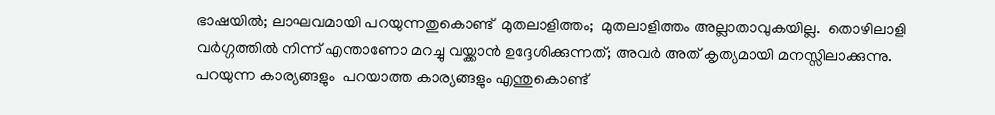ഭാഷയിൽ; ലാഘവമായി പറയുന്നതുകൊണ്ട്  മുതലാളിത്തം;  മുതലാളിത്തം അല്ലാതാവുകയില്ല.  തൊഴിലാളി വർഗ്ഗത്തിൽ നിന്ന് എന്താണോ മറച്ചു വയ്ക്കാൻ ഉദ്ദേശിക്കുന്നത്; അവർ അത് കൃത്യമായി മനസ്സിലാക്കുന്നു. പറയുന്ന കാര്യങ്ങളും  പറയാത്ത കാര്യങ്ങളും എന്തുകൊണ്ട്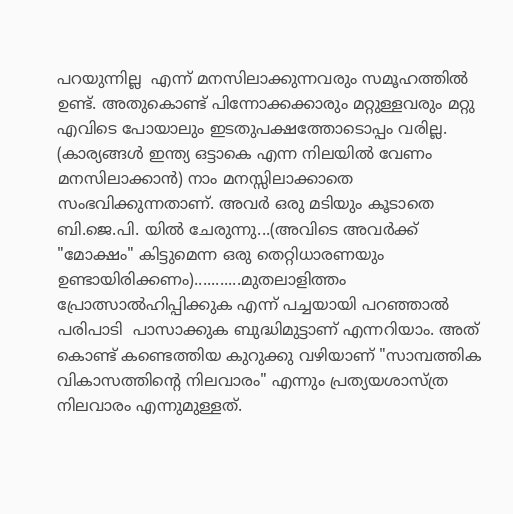പറയുന്നില്ല  എന്ന് മനസിലാക്കുന്നവരും സമൂഹത്തിൽ ഉണ്ട്. അതുകൊണ്ട് പിന്നോക്കക്കാരും മറ്റുള്ളവരും മറ്റു എവിടെ പോയാലും ഇടതുപക്ഷത്തോടൊപ്പം വരില്ല. (കാര്യങ്ങൾ ഇന്ത്യ ഒട്ടാകെ എന്ന നിലയിൽ വേണം മനസിലാക്കാൻ) നാം മനസ്സിലാക്കാതെ സംഭവിക്കുന്നതാണ്. അവർ ഒരു മടിയും കൂടാതെ ബി.ജെ.പി. യിൽ ചേരുന്നു...(അവിടെ അവർക്ക്  "മോക്ഷം" കിട്ടുമെന്ന ഒരു തെറ്റിധാരണയും ഉണ്ടായിരിക്കണം)...........മുതലാളിത്തം പ്രോത്സാൽഹിപ്പിക്കുക എന്ന് പച്ചയായി പറഞ്ഞാൽ പരിപാടി  പാസാക്കുക ബുദ്ധിമുട്ടാണ് എന്നറിയാം. അത് കൊണ്ട് കണ്ടെത്തിയ കുറുക്കു വഴിയാണ് "സാമ്പത്തിക വികാസത്തിന്റെ നിലവാരം" എന്നും പ്രത്യയശാസ്ത്ര നിലവാരം എന്നുമുള്ളത്.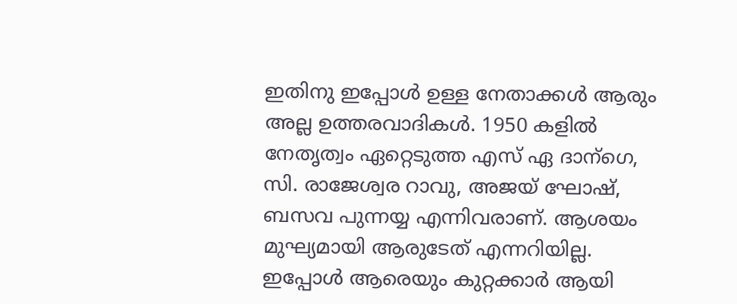ഇതിനു ഇപ്പോൾ ഉള്ള നേതാക്കൾ ആരും അല്ല ഉത്തരവാദികൾ. 1950 കളിൽ നേതൃത്വം ഏറ്റെടുത്ത എസ് ഏ ദാന്ഗെ, സി. രാജേശ്വര റാവു, അജയ് ഘോഷ്, ബസവ പുന്നയ്യ എന്നിവരാണ്. ആശയം മുഘ്യമായി ആരുടേത് എന്നറിയില്ല. ഇപ്പോൾ ആരെയും കുറ്റക്കാർ ആയി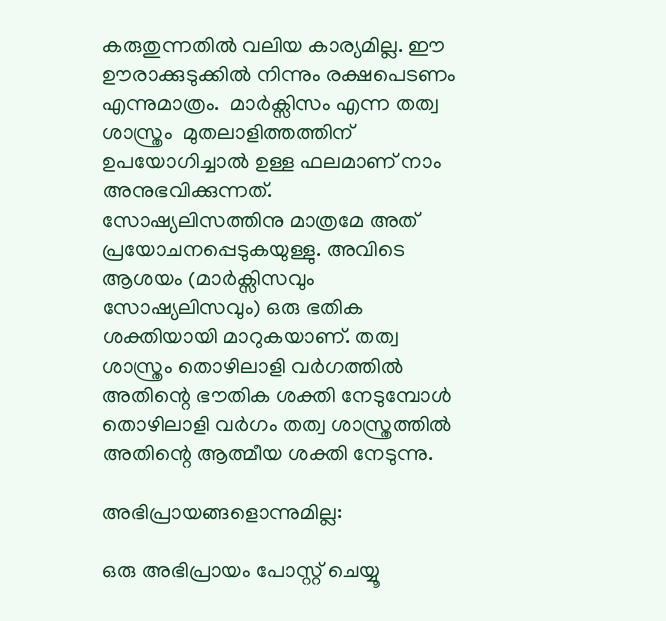കരുതുന്നതിൽ വലിയ കാര്യമില്ല. ഈ ഊരാക്കുടുക്കിൽ നിന്നും രക്ഷപെടണം എന്നുമാത്രം.  മാർക്സിസം എന്ന തത്വ ശാസ്ത്രം  മുതലാളിത്തത്തിന് ഉപയോഗിച്ചാൽ ഉള്ള ഫലമാണ് നാം അനുഭവിക്കുന്നത്.  സോഷ്യലിസത്തിനു മാത്രമേ അത് പ്രയോചനപ്പെടുകയുള്ളു. അവിടെ ആശയം (മാർക്സിസവും സോഷ്യലിസവും) ഒരു ഭതിക ശക്തിയായി മാറുകയാണ്. തത്വ ശാസ്ത്രം തൊഴിലാളി വർഗത്തിൽ അതിന്റെ ഭൗതിക ശക്തി നേടുമ്പോൾ തൊഴിലാളി വർഗം തത്വ ശാസ്ത്രത്തിൽ അതിന്റെ ആത്മീയ ശക്തി നേടുന്നു.

അഭിപ്രായങ്ങളൊന്നുമില്ല:

ഒരു അഭിപ്രായം പോസ്റ്റ് ചെയ്യൂ